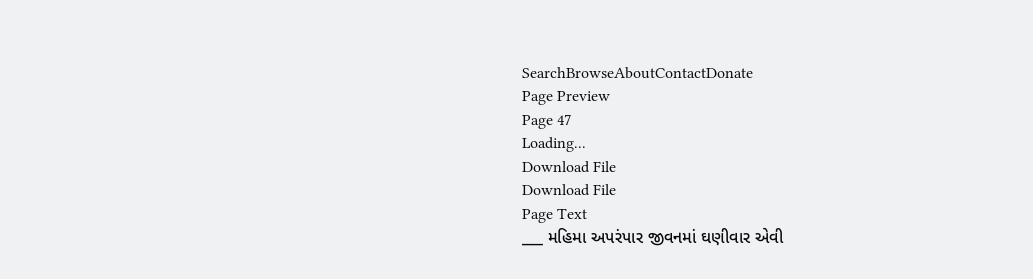SearchBrowseAboutContactDonate
Page Preview
Page 47
Loading...
Download File
Download File
Page Text
___ મહિમા અપરંપાર જીવનમાં ઘણીવાર એવી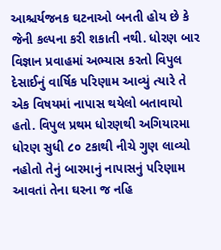આશ્ચર્યજનક ઘટનાઓ બનતી હોય છે કે જેની કલ્પના કરી શકાતી નથી. ધોરણ બાર વિજ્ઞાન પ્રવાહમાં અભ્યાસ કરતો વિપુલ દેસાઈનું વાર્ષિક પરિણામ આવ્યું ત્યારે તે એક વિષયમાં નાપાસ થયેલો બતાવાયો હતો. વિપુલ પ્રથમ ધોરણથી અગિયારમા ધોરણ સુધી ૮૦ ટકાથી નીચે ગુણ લાવ્યો નહોતો તેનું બારમાનું નાપાસનું પરિણામ આવતાં તેના ઘરના જ નહિ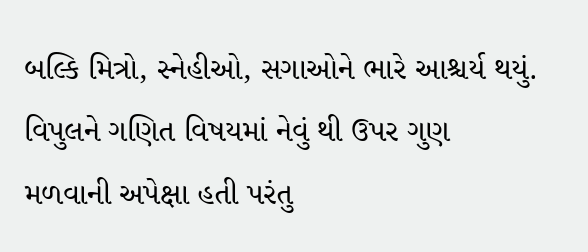બલ્કિ મિત્રો, સ્નેહીઓ, સગાઓને ભારે આશ્ચર્ય થયું. વિપુલને ગણિત વિષયમાં નેવું થી ઉપર ગુણ મળવાની અપેક્ષા હતી પરંતુ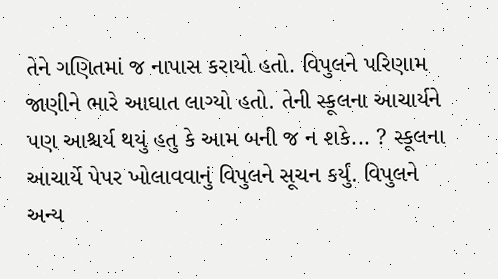તેને ગણિતમાં જ નાપાસ કરાયો હતો. વિપુલને પરિણામ જાણીને ભારે આઘાત લાગ્યો હતો. તેની સ્કૂલના આચાર્યને પણ આશ્ચર્ય થયું હતુ કે આમ બની જ ન શકે... ? સ્કૂલના આચાર્યે પેપર ખોલાવવાનું વિપુલને સૂચન કર્યું. વિપુલને અન્ય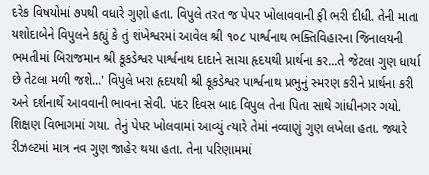દરેક વિષયોમાં ૭૫થી વધારે ગુણો હતા. વિપુલે તરત જ પેપર ખોલાવવાની ફી ભરી દીધી. તેની માતા યશોદાબેને વિપુલને કહ્યું કે તું શંખેશ્વરમાં આવેલ શ્રી ૧૦૮ પાર્શ્વનાથ ભક્તિવિહારના જિનાલયની ભમતીમાં બિરાજમાન શ્રી કૂકડેશ્વર પાર્શ્વનાથ દાદાને સાચા હૃદયથી પ્રાર્થના કર...તે જેટલા ગુણ ધાર્યા છે તેટલા મળી જશે...' વિપુલે ખરા હૃદયથી શ્રી કૂકડેશ્વર પાર્શ્વનાથ પ્રભુનું સ્મરણ કરીને પ્રાર્થના કરી અને દર્શનાર્થે આવવાની ભાવના સેવી. પંદર દિવસ બાદ વિપુલ તેના પિતા સાથે ગાંધીનગર ગયો. શિક્ષણ વિભાગમાં ગયા. તેનું પેપર ખોલવામાં આવ્યું ત્યારે તેમાં નવ્વાણું ગુણ લખેલા હતા. જ્યારે રીઝલ્ટમાં માત્ર નવ ગુણ જાહેર થયા હતા. તેના પરિણામમાં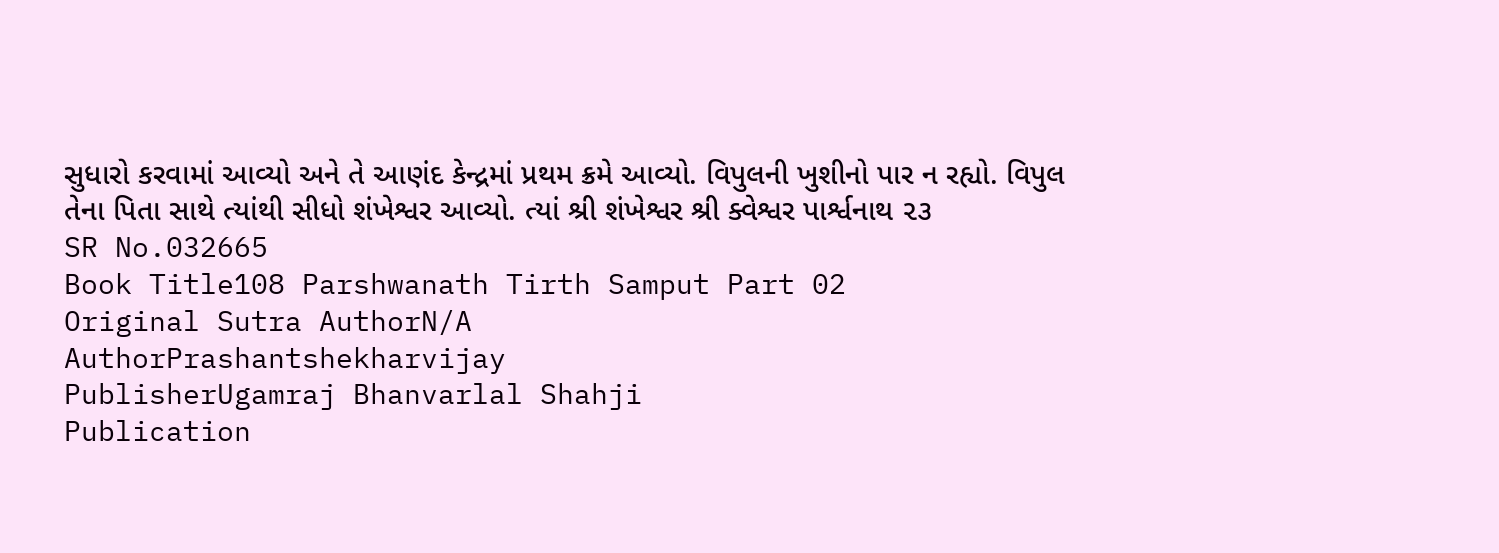સુધારો કરવામાં આવ્યો અને તે આણંદ કેન્દ્રમાં પ્રથમ ક્રમે આવ્યો. વિપુલની ખુશીનો પાર ન રહ્યો. વિપુલ તેના પિતા સાથે ત્યાંથી સીધો શંખેશ્વર આવ્યો. ત્યાં શ્રી શંખેશ્વર શ્રી ક્વેશ્વર પાર્શ્વનાથ ૨૩
SR No.032665
Book Title108 Parshwanath Tirth Samput Part 02
Original Sutra AuthorN/A
AuthorPrashantshekharvijay
PublisherUgamraj Bhanvarlal Shahji
Publication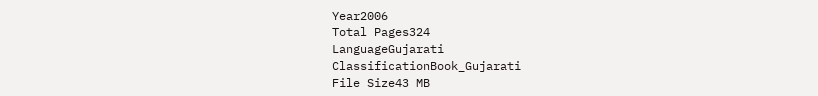Year2006
Total Pages324
LanguageGujarati
ClassificationBook_Gujarati
File Size43 MB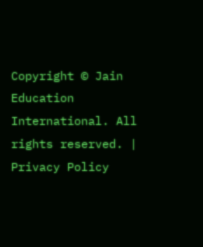Copyright © Jain Education International. All rights reserved. | Privacy Policy